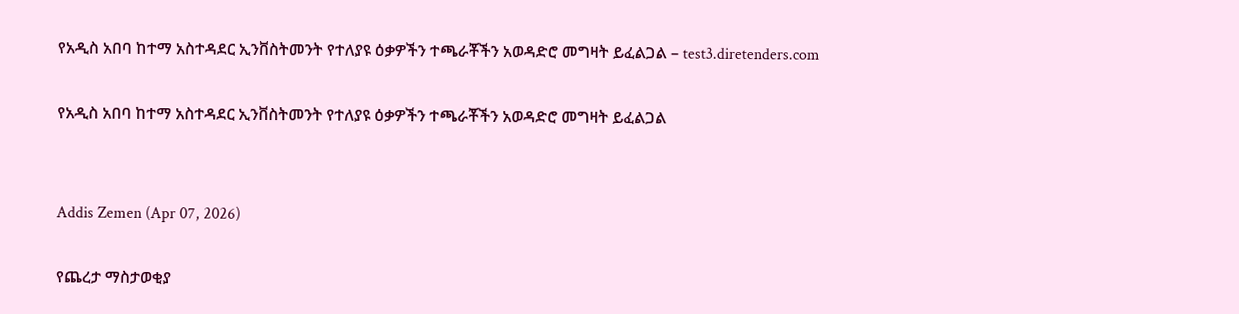የአዲስ አበባ ከተማ አስተዳደር ኢንቨስትመንት የተለያዩ ዕቃዎችን ተጫራቾችን አወዳድሮ መግዛት ይፈልጋል – test3.diretenders.com

የአዲስ አበባ ከተማ አስተዳደር ኢንቨስትመንት የተለያዩ ዕቃዎችን ተጫራቾችን አወዳድሮ መግዛት ይፈልጋል


Addis Zemen (Apr 07, 2026)

የጨረታ ማስታወቂያ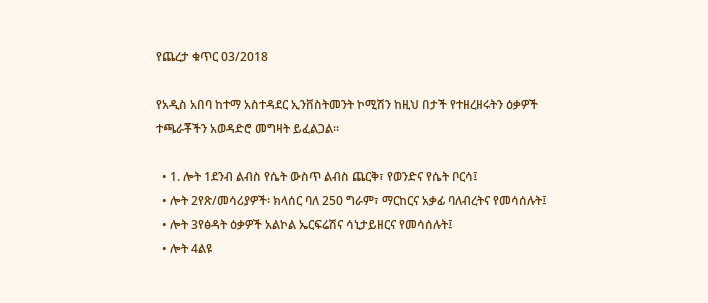የጨረታ ቁጥር 03/2018

የአዲስ አበባ ከተማ አስተዳደር ኢንቨስትመንት ኮሚሽን ከዚህ በታች የተዘረዘሩትን ዕቃዎች ተጫራቾችን አወዳድሮ መግዛት ይፈልጋል፡፡

  • 1. ሎት 1ደንብ ልብስ የሴት ውስጥ ልብስ ጨርቅ፣ የወንድና የሴት ቦርሳ፤
  • ሎት 2የጽ/መሳሪያዎች፡ ክላሰር ባለ 250 ግራም፣ ማርከርና አቃፊ ባለብረትና የመሳሰሉት፤
  • ሎት 3የፅዳት ዕቃዎች አልኮል ኤርፍሬሽና ሳኒታይዘርና የመሳሰሉት፤
  • ሎት 4ልዩ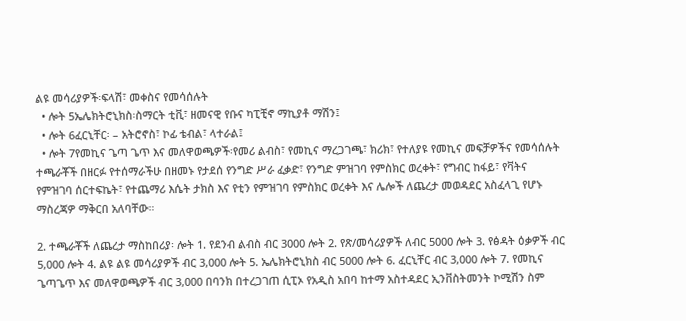ልዩ መሳሪያዎች፡ፍላሽ፣ መቀስና የመሳሰሉት
  • ሎት 5ኤሌክትሮኒክስ፡ስማርት ቲቪ፣ ዘመናዊ የቡና ካፒቺኖ ማኪያቶ ማሽን፤
  • ሎት 6ፈርኒቸር፡ – አትሮኖስ፣ ኮፊ ቴብል፣ ላተራል፤
  • ሎት 7የመኪና ጌጣ ጌጥ እና መለዋወጫዎች፡የመሪ ልብስ፣ የመኪና ማረጋገጫ፣ ክሪክ፣ የተለያዩ የመኪና መፍቻዎችና የመሳሰሉት ተጫራቾች በዘርፉ የተሰማራችሁ በዘመኑ የታደሰ የንግድ ሥራ ፈቃድ፣ የንግድ ምዝገባ የምስክር ወረቀት፣ የግብር ከፋይ፣ የቫትና የምዝገባ ሰርተፍኬት፣ የተጨማሪ እሴት ታክስ እና የቲን የምዝገባ የምስክር ወረቀት እና ሌሎች ለጨረታ መወዳደር አስፈላጊ የሆኑ ማስረጃዎ ማቅርበ አለባቸው።

2. ተጫራቾች ለጨረታ ማስከበሪያ፡ ሎት 1. የደንብ ልብስ ብር 3000 ሎት 2. የጽ/መሳሪያዎች ለብር 5000 ሎት 3. የፅዳት ዕቃዎች ብር 5,000 ሎት 4. ልዩ ልዩ መሳሪያዎች ብር 3,000 ሎት 5. ኤሌክትሮኒክስ ብር 5000 ሎት 6. ፈርኒቸር ብር 3,000 ሎት 7. የመኪና ጌጣጌጥ እና መለዋወጫዎች ብር 3,000 በባንክ በተረጋገጠ ሲፒኦ የአዲስ አበባ ከተማ አስተዳደር ኢንቨስትመንት ኮሚሽን ስም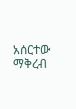አሰርተው ማቅረብ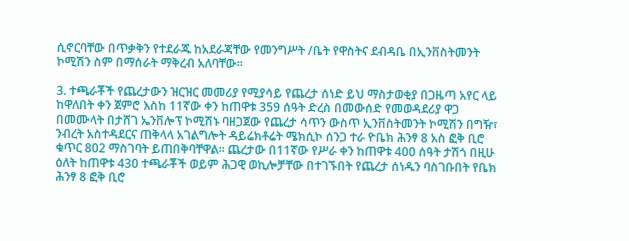ሲኖርባቸው በጥቃቅን የተደራጁ ከአደራጃቸው የመንግሥት /ቤት የዋስትና ደብዳቤ በኢንቨስትመንት ኮሚሽን ስም በማሰራት ማቅረብ አለባቸው።

3. ተጫራቾች የጨረታውን ዝርዝር መመሪያ የሚያሳይ የጨረታ ሰነድ ይህ ማስታወቂያ በጋዜጣ አየር ላይ ከዋለበት ቀን ጀምሮ እስከ 11ኛው ቀን ከጠዋቱ 359 ሰዓት ድረስ በመውሰድ የመወዳደሪያ ዋጋ በመሙላት በታሸገ ኤንቨሎፕ ኮሚሽኑ ባዘጋጀው የጨረታ ሳጥን ውስጥ ኢንቨስትመንት ኮሚሽን በግዥ፣ ንብረት አስተዳደርና ጠቅላላ አገልግሎት ዳይሬክቶሬት ሜክሲኮ ሰንጋ ተራ ዮቤክ ሕንፃ 8 አስ ፎቅ ቢሮ ቁጥር 802 ማስገባት ይጠበቅባቸዋል፡፡ ጨረታው በ11ኛው የሥራ ቀን ከጠዋቱ 400 ሰዓት ታሽጎ በዚሁ ዕለት ከጠዋቱ 430 ተጫራቾች ወይም ሕጋዊ ወኪሎቻቸው በተገኙበት የጨረታ ሰነዱን ባስገቡበት የቤክ ሕንፃ 8 ፎቅ ቢሮ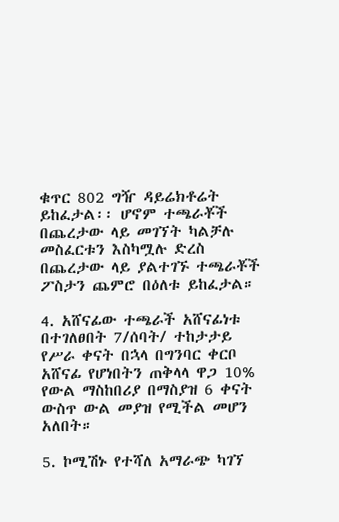ቁጥር 802 ግዥ ዳይሬክቶሬት ይከፈታል፡፡ ሆኖም ተጫራቾች በጨረታው ላይ መገኘት ካልቻሉ መስፈርቱን እስካሟሉ ድረስ በጨረታው ላይ ያልተገኙ ተጫራቾች ፖስታን ጨምሮ በዕለቱ ይከፈታል።

4. አሸናፊው ተጫራች አሸናፊነቱ በተገለፀበት 7/ሰባት/ ተከታታይ የሥራ ቀናት በኋላ በግንባር ቀርቦ አሸናፊ የሆነበትን ጠቅላላ ዋጋ 10% የውል ማስከበሪያ በማስያዝ 6 ቀናት ውስጥ ውል መያዝ የሚችል መሆን አለበት።

5. ኮሚሽኑ የተሻለ አማራጭ ካገኘ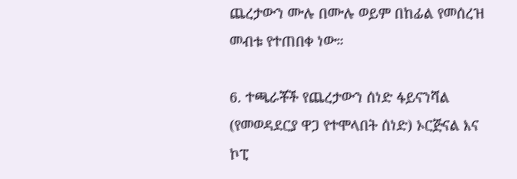ጨረታውን ሙሉ በሙሉ ወይም በከፊል የመሰረዝ መብቱ የተጠበቀ ነው።

6. ተጫራቾች የጨረታውን ሰነድ ፋይናንሻል (የመወዳደርያ ዋጋ የተሞላበት ሰነድ) ኦርጅናል እና ኮፒ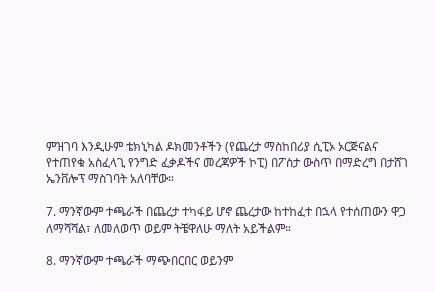ምዝገባ እንዲሁም ቴክኒካል ዶክመንቶችን (የጨረታ ማስከበሪያ ሲፒኦ ኦርጅናልና የተጠየቁ አስፈላጊ የንግድ ፈቃዶችና መረጃዎች ኮፒ) በፖስታ ውስጥ በማድረግ በታሸገ ኤንቨሎፕ ማስገባት አለባቸው።

7. ማንኛውም ተጫራች በጨረታ ተካፋይ ሆኖ ጨረታው ከተከፈተ በኋላ የተሰጠውን ዋጋ ለማሻሻል፣ ለመለወጥ ወይም ትቼዋለሁ ማለት አይችልም።

8. ማንኛውም ተጫራች ማጭበርበር ወይንም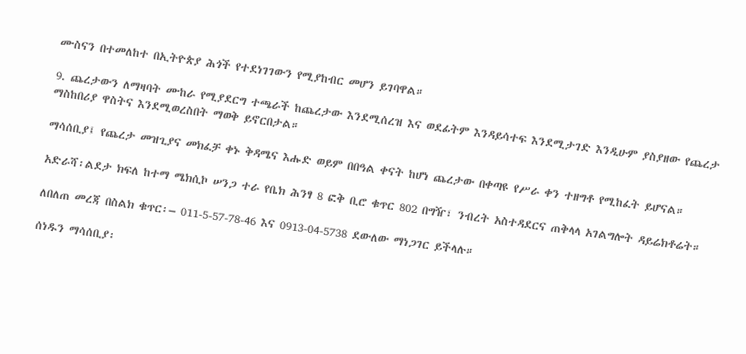ሙስናን በተመለከተ በኢትዮጵያ ሕጎች የተደነገገውን የሚያከብር መሆን ይገባዋል።

9. ጨረታውን ለማዛባት ሙከራ የሚያደርግ ተጫራች ከጨረታው እንደሚሰረዝ እና ወደፊትም እንዳይሳተፍ እንደሚታገድ እንዲሁም ያስያዘው የጨረታ ማስከበሪያ ዋስትና እንደሚወረስበት ማወቅ ይኖርበታል።

ማሳሰቢያ፤ የጨረታ መዝጊያና መክፈቻ ቀኑ ቅዳሜና እሑድ ወይም በበዓል ቀናት ከሆነ ጨረታው በቀጣዩ የሥራ ቀን ተዘግቶ የሚከፈት ይሆናል።

አድራሻ፡ልደታ ክፍለ ከተማ ሜክሲኮ ሠንጋ ተራ የቤክ ሕንፃ 8 ፎቅ ቢሮ ቁጥር 802 በግዥ፣ ንብረት አስተዳደርና ጠቅላላ አገልግሎት ዳይሬክቶሬት።

ለበለጠ መረጃ በስልክ ቁጥር፡– 011-5-57-78-46 እና 0913-04-5738 ደውለው ማነጋገር ይችላሉ።

ሰነዱን ማሳሰቢያ፡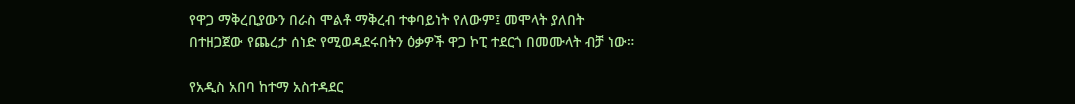የዋጋ ማቅረቢያውን በራስ ሞልቶ ማቅረብ ተቀባይነት የለውም፤ መሞላት ያለበት በተዘጋጀው የጨረታ ሰነድ የሚወዳደሩበትን ዕቃዎች ዋጋ ኮፒ ተደርጎ በመሙላት ብቻ ነው።

የአዲስ አበባ ከተማ አስተዳደር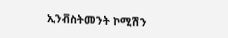ኢንቭስትመንት ኮሚሽን